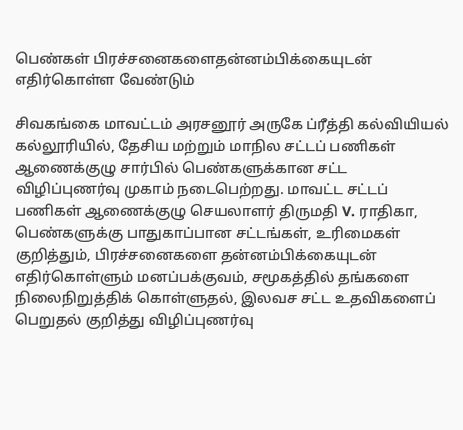பெண்கள் பிரச்சனைகளைதன்னம்பிக்கையுடன் எதிர்கொள்ள வேண்டும்

சிவகங்கை மாவட்டம் அரசனூர் அருகே ப்ரீத்தி கல்வியியல் கல்லூரியில், தேசிய மற்றும் மாநில சட்டப் பணிகள் ஆணைக்குழு சார்பில் பெண்களுக்கான சட்ட விழிப்புணர்வு முகாம் நடைபெற்றது. மாவட்ட சட்டப் பணிகள் ஆணைக்குழு செயலாளர் திருமதி V. ராதிகா, பெண்களுக்கு பாதுகாப்பான சட்டங்கள், உரிமைகள் குறித்தும், பிரச்சனைகளை தன்னம்பிக்கையுடன் எதிர்கொள்ளும் மனப்பக்குவம், சமூகத்தில் தங்களை நிலைநிறுத்திக் கொள்ளுதல், இலவச சட்ட உதவிகளைப் பெறுதல் குறித்து விழிப்புணர்வு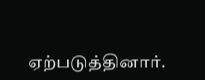ஏற்படுத்தினார்.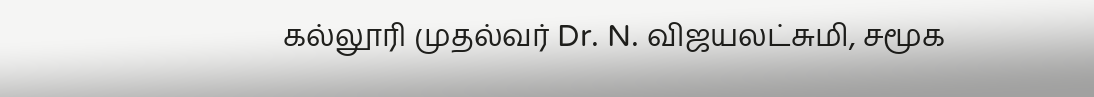கல்லூரி முதல்வர் Dr. N. விஜயலட்சுமி, சமூக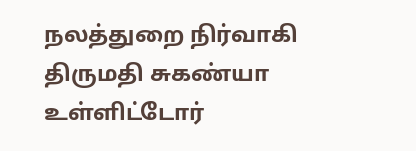நலத்துறை நிர்வாகி திருமதி சுகண்யா உள்ளிட்டோர்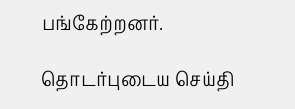பங்கேற்றனர்.

தொடர்புடைய செய்தி